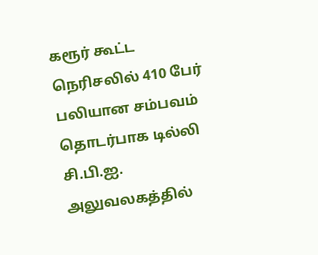கரூர் கூட்ட நெரிசலில் 410 பேர் பலியான சம்பவம் தொடர்பாக டில்லி சி.பி.ஐ. அலுவலகத்தில்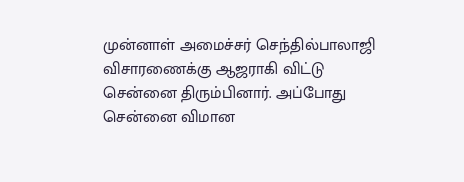முன்னாள் அமைச்சர் செந்தில்பாலாஜி விசாரணைக்கு ஆஜராகி விட்டு சென்னை திரும்பினார். அப்போது சென்னை விமான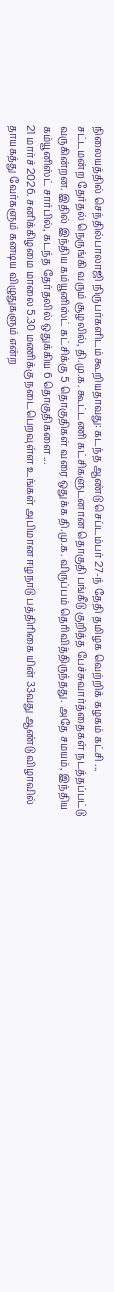நிலையத்தில் செந்தில்பாலாஜி நிருபர்களிடம் கூறியதாவது: கடந்த ஆண்டு செப்டம்பர் 27-ந் தேதி தமிழக வெற்றிக் கழகம் கட்சி ...
சட்டமன்ற தேர்தல் நெருங்கி வரும் சூழலில், தி.மு.க. கூட்டணி கட்சிகளுடனான தொகுதி பங்கீடு குறித்த பேச்சுவார்த்தைகள் நடத்தப்பட்டு வருகின்றன. இதில் இந்திய கம்யூனிஸ்ட் கட்சிக்கு 5 தொகுதிகள் வரை ஒதுக்க தி.மு.க. விருப்பம் தெரிவித்திருந்தது. அதே சமயம், இந்திய கம்யூனிஸ்ட் சார்பில், கடந்த தேர்தலில் ஒதுக்கிய 6 தொகுதிகளை ...
21 மார்ச் 2026. சனிக்கிழமை மாலை 5.30 மணிக்கு நடைபெறவுள்ள உங்கள் அபிமான ஈழநாடு பத்திரிகை யின் 33வது ஆண்டு விழாவில் தாயகத்து வேர்களும் கனடிய விழுதுகளும் என்ற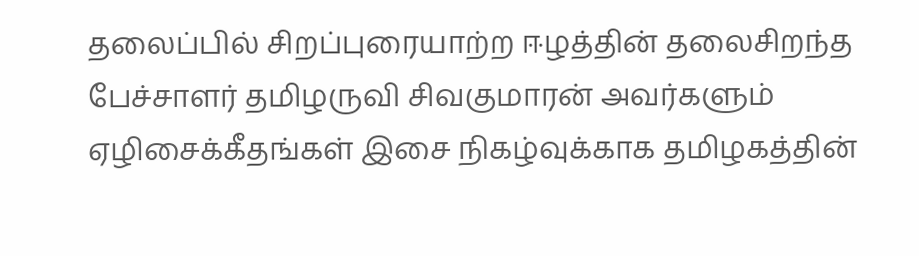தலைப்பில் சிறப்புரையாற்ற ஈழத்தின் தலைசிறந்த பேச்சாளர் தமிழருவி சிவகுமாரன் அவர்களும் ஏழிசைக்கீதங்கள் இசை நிகழ்வுக்காக தமிழகத்தின்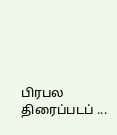பிரபல திரைப்படப் ...